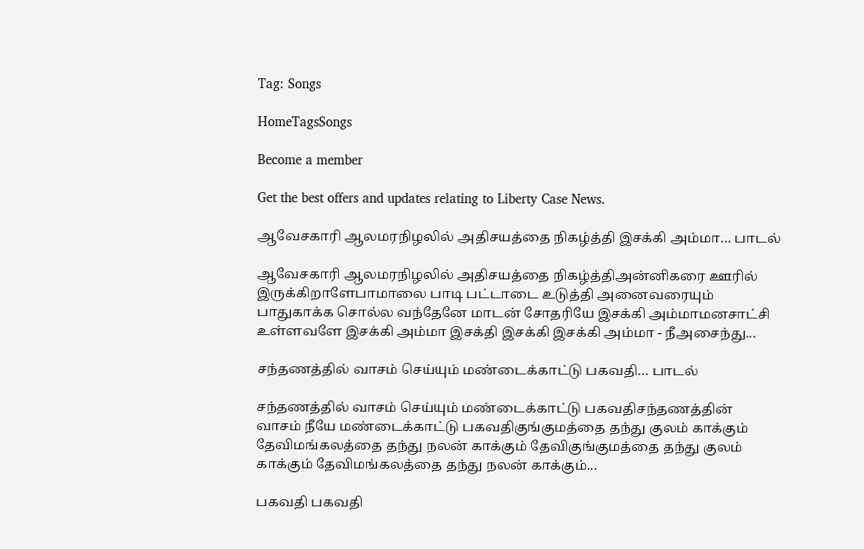Tag: Songs

HomeTagsSongs

Become a member

Get the best offers and updates relating to Liberty Case News.

ஆவேசகாரி ஆலமரநிழலில் அதிசயத்தை நிகழ்த்தி இசக்கி அம்மா… பாடல்

ஆவேசகாரி ஆலமரநிழலில் அதிசயத்தை நிகழ்த்திஅன்னிகரை ஊரில் இருக்கிறாளேபாமாலை பாடி பட்டாடை உடுத்தி அனைவரையும் பாதுகாக்க சொல்ல வந்தேனே மாடன் சோதரியே இசக்கி அம்மாமனசாட்சி உள்ளவளே இசக்கி அம்மா இசக்தி இசக்கி இசக்கி அம்மா - நீஅசைந்து...

சந்தணத்தில் வாசம் செய்யும் மண்டைக்காட்டு பகவதி… பாடல்

சந்தணத்தில் வாசம் செய்யும் மண்டைக்காட்டு பகவதிசந்தணத்தின் வாசம் நீயே மண்டைக்காட்டு பகவதிகுங்குமத்தை தந்து குலம் காக்கும் தேவிமங்கலத்தை தந்து நலன் காக்கும் தேவிகுங்குமத்தை தந்து குலம் காக்கும் தேவிமங்கலத்தை தந்து நலன் காக்கும்...

பகவதி பகவதி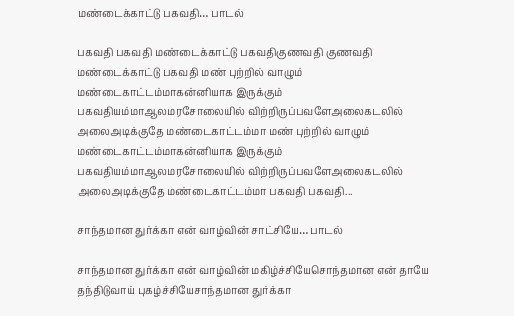மண்டைக்காட்டு பகவதி… பாடல்

பகவதி பகவதி மண்டைக்காட்டு பகவதிகுணவதி குணவதி மண்டைக்காட்டு பகவதி மண் புற்றில் வாழும் மண்டைகாட்டம்மாகன்னியாக இருக்கும் பகவதியம்மாஆலமரசோலையில் விற்றிருப்பவளேஅலைகடலில் அலைஅடிக்குதே மண்டைகாட்டம்மா மண் புற்றில் வாழும் மண்டைகாட்டம்மாகன்னியாக இருக்கும் பகவதியம்மாஆலமரசோலையில் விற்றிருப்பவளேஅலைகடலில் அலைஅடிக்குதே மண்டைகாட்டம்மா பகவதி பகவதி...

சாந்தமான துர்க்கா என் வாழ்வின் சாட்சியே… பாடல்

சாந்தமான துர்க்கா என் வாழ்வின் மகிழ்ச்சியேசொந்தமான என் தாயே தந்திடுவாய் புகழ்ச்சியேசாந்தமான துர்க்கா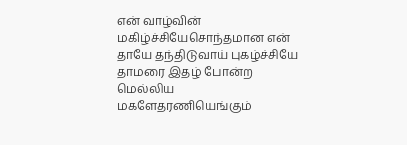என் வாழ்வின் மகிழ்ச்சியேசொந்தமான என் தாயே தந்திடுவாய் புகழ்ச்சியே தாமரை இதழ் போன்ற மெல்லிய மகளேதரணியெங்கும்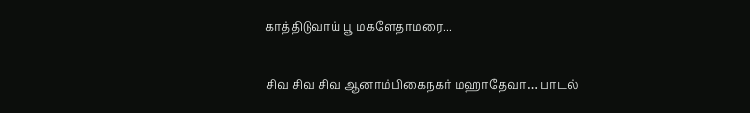காத்திடுவாய் பூ மகளேதாமரை...

சிவ சிவ சிவ ஆனாம்பிகைநகர் மஹாதேவா… பாடல்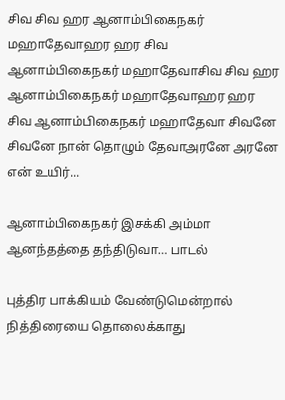சிவ சிவ ஹர ஆனாம்பிகைநகர் மஹாதேவாஹர ஹர சிவ ஆனாம்பிகைநகர் மஹாதேவாசிவ சிவ ஹர ஆனாம்பிகைநகர் மஹாதேவாஹர ஹர சிவ ஆனாம்பிகைநகர் மஹாதேவா சிவனே சிவனே நான் தொழும் தேவாஅரனே அரனே என் உயிர்...

ஆனாம்பிகைநகர் இசக்கி அம்மா ஆனந்தத்தை தந்திடுவா… பாடல்

புத்திர பாக்கியம் வேண்டுமென்றால் நித்திரையை தொலைக்காது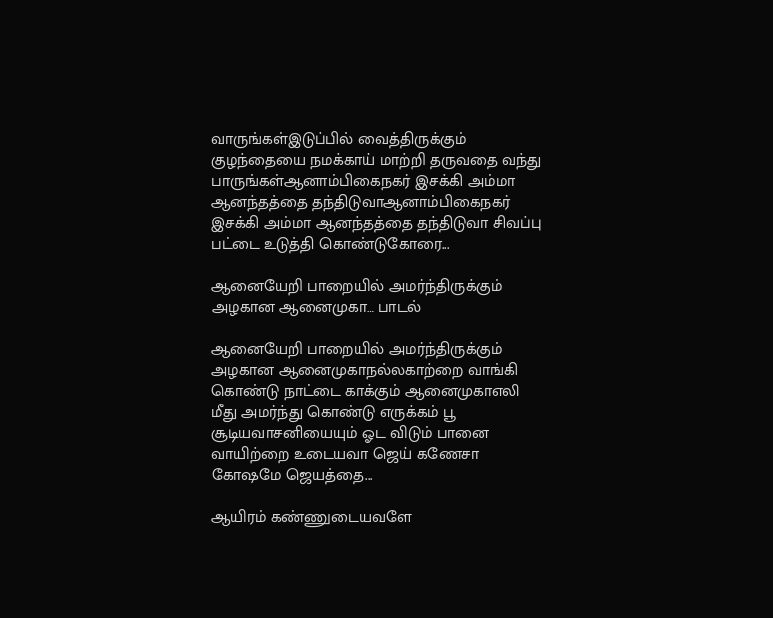வாருங்கள்இடுப்பில் வைத்திருக்கும் குழந்தையை நமக்காய் மாற்றி தருவதை வந்து பாருங்கள்ஆனாம்பிகைநகர் இசக்கி அம்மா ஆனந்தத்தை தந்திடுவாஆனாம்பிகைநகர் இசக்கி அம்மா ஆனந்தத்தை தந்திடுவா சிவப்பு பட்டை உடுத்தி கொண்டுகோரை...

ஆனையேறி பாறையில் அமர்ந்திருக்கும் அழகான ஆனைமுகா… பாடல்

ஆனையேறி பாறையில் அமர்ந்திருக்கும் அழகான ஆனைமுகாநல்லகாற்றை வாங்கி கொண்டு நாட்டை காக்கும் ஆனைமுகாஎலி மீது அமர்ந்து கொண்டு எருக்கம் பூ சூடியவாசனியையும் ஓட விடும் பானை வாயிற்றை உடையவா ஜெய் கணேசா கோஷமே ஜெயத்தை...

ஆயிரம் கண்ணுடையவளே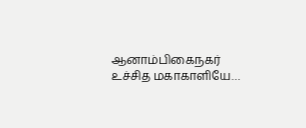ஆனாம்பிகைநகர் உச்சித மகாகாளியே…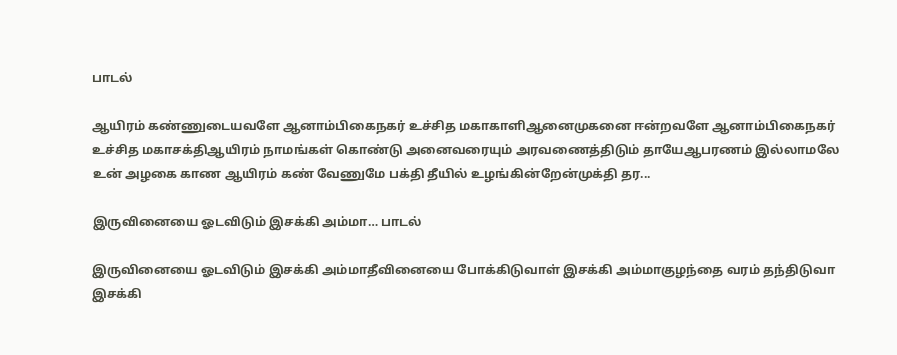பாடல்

ஆயிரம் கண்ணுடையவளே ஆனாம்பிகைநகர் உச்சித மகாகாளிஆனைமுகனை ஈன்றவளே ஆனாம்பிகைநகர் உச்சித மகாசக்திஆயிரம் நாமங்கள் கொண்டு அனைவரையும் அரவணைத்திடும் தாயேஆபரணம் இல்லாமலே உன் அழகை காண ஆயிரம் கண் வேணுமே பக்தி தீயில் உழங்கின்றேன்முக்தி தர...

இருவினையை ஓடவிடும் இசக்கி அம்மா… பாடல்

இருவினையை ஓடவிடும் இசக்கி அம்மாதீவினையை போக்கிடுவாள் இசக்கி அம்மாகுழந்தை வரம் தந்திடுவா இசக்கி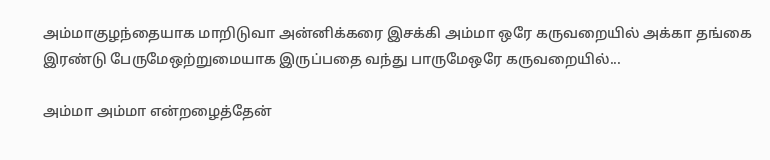அம்மாகுழந்தையாக மாறிடுவா அன்னிக்கரை இசக்கி அம்மா ஒரே கருவறையில் அக்கா தங்கை இரண்டு பேருமேஒற்றுமையாக இருப்பதை வந்து பாருமேஒரே கருவறையில்...

அம்மா அம்மா என்றழைத்தேன்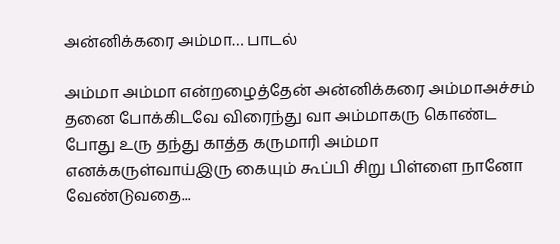அன்னிக்கரை அம்மா… பாடல்

அம்மா அம்மா என்றழைத்தேன் அன்னிக்கரை அம்மாஅச்சம் தனை போக்கிடவே விரைந்து வா அம்மாகரு கொண்ட போது உரு தந்து காத்த கருமாரி அம்மா எனக்கருள்வாய்இரு கையும் கூப்பி சிறு பிள்ளை நானோ வேண்டுவதை...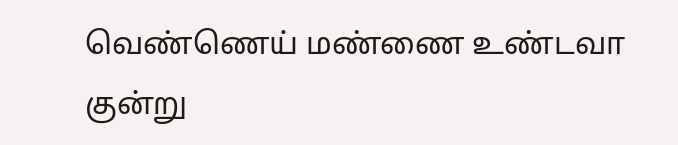வெண்ணெய் மண்ணை உண்டவா குன்று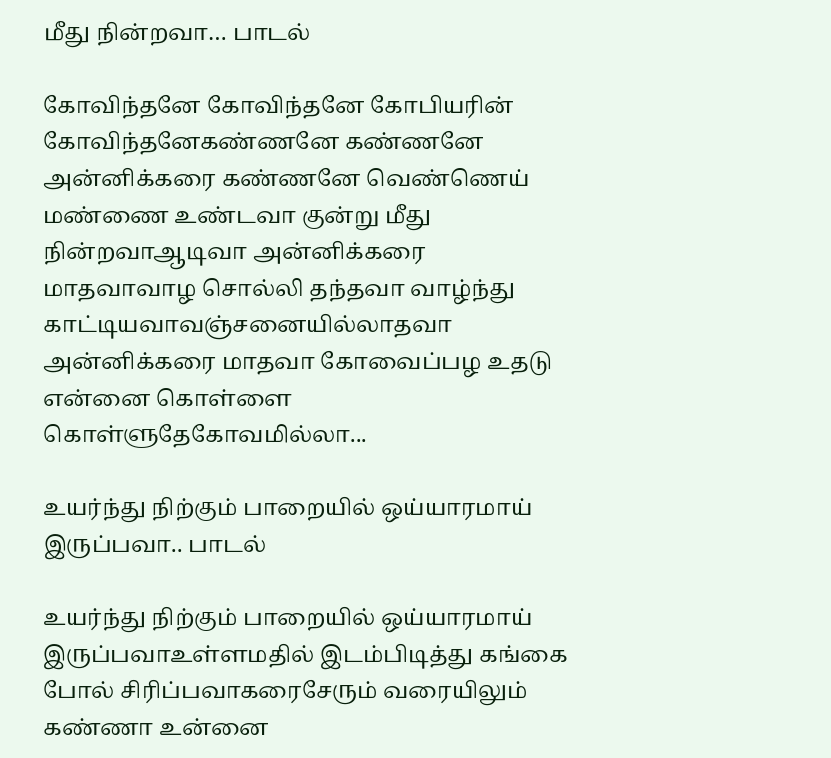மீது நின்றவா… பாடல்

கோவிந்தனே கோவிந்தனே கோபியரின் கோவிந்தனேகண்ணனே கண்ணனே அன்னிக்கரை கண்ணனே வெண்ணெய் மண்ணை உண்டவா குன்று மீது நின்றவாஆடிவா அன்னிக்கரை மாதவாவாழ சொல்லி தந்தவா வாழ்ந்து காட்டியவாவஞ்சனையில்லாதவா அன்னிக்கரை மாதவா கோவைப்பழ உதடு என்னை கொள்ளை கொள்ளுதேகோவமில்லா...

உயர்ந்து நிற்கும் பாறையில் ஒய்யாரமாய் இருப்பவா.. பாடல்

உயர்ந்து நிற்கும் பாறையில் ஒய்யாரமாய் இருப்பவாஉள்ளமதில் இடம்பிடித்து கங்கை போல் சிரிப்பவாகரைசேரும் வரையிலும் கண்ணா உன்னை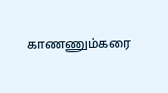காணணும்கரை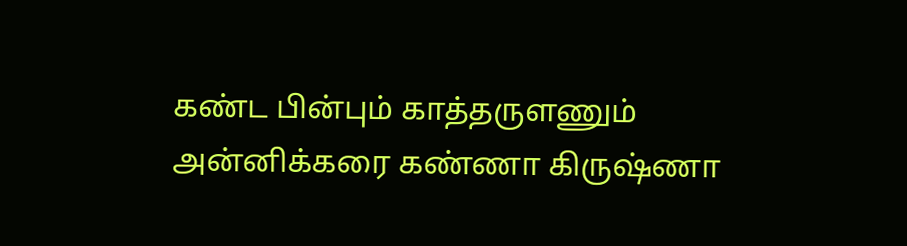கண்ட பின்பும் காத்தருளணும் அன்னிக்கரை கண்ணா கிருஷ்ணா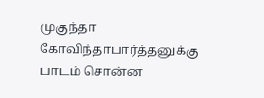முகுந்தா கோவிந்தாபார்த்தனுக்கு பாடம் சொன்ன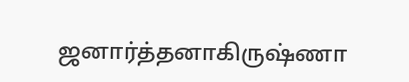ஜனார்த்தனாகிருஷ்ணா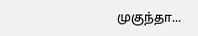முகுந்தா...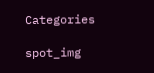Categories

spot_img